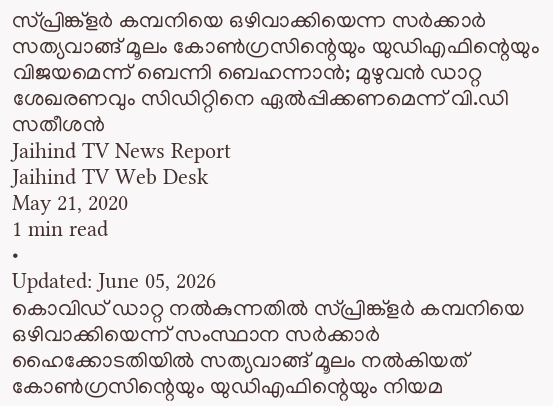സ്പ്രിങ്ക്ളർ കമ്പനിയെ ഒഴിവാക്കിയെന്ന സർക്കാർ സത്യവാങ്ങ് മൂലം കോൺഗ്രസിന്റെയും യുഡിഎഫിന്റെയും വിജയമെന്ന് ബെന്നി ബെഹന്നാൻ; മുഴുവൻ ഡാറ്റ ശേഖരണവും സിഡിറ്റിനെ ഏൽപ്പിക്കണമെന്ന് വി.ഡി സതീശൻ
Jaihind TV News Report
Jaihind TV Web Desk
May 21, 2020
1 min read
•
Updated: June 05, 2026
കൊവിഡ് ഡാറ്റ നൽകുന്നതിൽ സ്പ്രിങ്ക്ളർ കമ്പനിയെ ഒഴിവാക്കിയെന്ന് സംസ്ഥാന സർക്കാർ ഹൈക്കോടതിയിൽ സത്യവാങ്ങ് മൂലം നൽകിയത് കോൺഗ്രസിന്റെയും യുഡിഎഫിന്റെയും നിയമ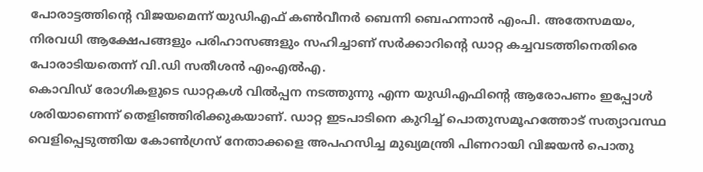പോരാട്ടത്തിന്റെ വിജയമെന്ന് യുഡിഎഫ് കൺവീനർ ബെന്നി ബെഹന്നാൻ എംപി. അതേസമയം, നിരവധി ആക്ഷേപങ്ങളും പരിഹാസങ്ങളും സഹിച്ചാണ് സർക്കാറിന്റെ ഡാറ്റ കച്ചവടത്തിനെതിരെ പോരാടിയതെന്ന് വി.ഡി സതീശൻ എംഎൽഎ.
കൊവിഡ് രോഗികളുടെ ഡാറ്റകൾ വിൽപ്പന നടത്തുന്നു എന്ന യുഡിഎഫിന്റെ ആരോപണം ഇപ്പോൾ ശരിയാണെന്ന് തെളിഞ്ഞിരിക്കുകയാണ്. ഡാറ്റ ഇടപാടിനെ കുറിച്ച് പൊതുസമൂഹത്തോട് സത്യാവസ്ഥ വെളിപ്പെടുത്തിയ കോൺഗ്രസ് നേതാക്കളെ അപഹസിച്ച മുഖ്യമന്ത്രി പിണറായി വിജയൻ പൊതു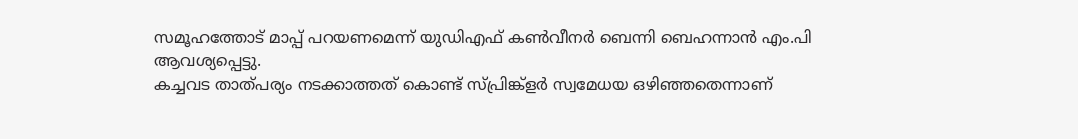സമൂഹത്തോട് മാപ്പ് പറയണമെന്ന് യുഡിഎഫ് കൺവീനർ ബെന്നി ബെഹന്നാൻ എം.പി ആവശ്യപ്പെട്ടു.
കച്ചവട താത്പര്യം നടക്കാത്തത് കൊണ്ട് സ്പ്രിങ്ക്ളർ സ്വമേധയ ഒഴിഞ്ഞതെന്നാണ്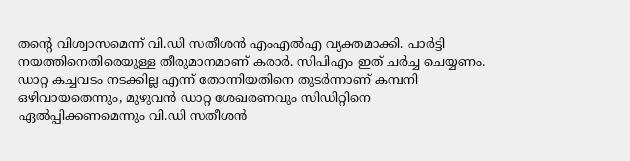തന്റെ വിശ്വാസമെന്ന് വി.ഡി സതീശൻ എംഎൽഎ വ്യക്തമാക്കി. പാർട്ടി നയത്തിനെതിരെയുള്ള തീരുമാനമാണ് കരാർ. സിപിഎം ഇത് ചർച്ച ചെയ്യണം.
ഡാറ്റ കച്ചവടം നടക്കില്ല എന്ന് തോന്നിയതിനെ തുടർന്നാണ് കമ്പനി ഒഴിവായതെന്നും, മുഴുവൻ ഡാറ്റ ശേഖരണവും സിഡിറ്റിനെ ഏൽപ്പിക്കണമെന്നും വി.ഡി സതീശൻ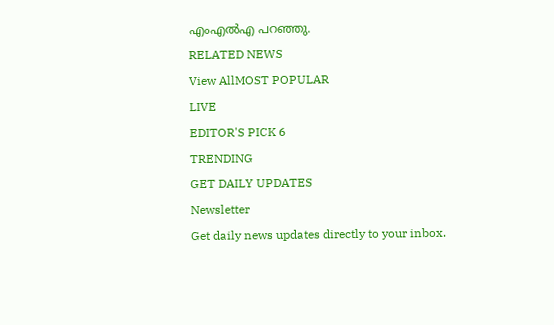എംഎൽഎ പറഞ്ഞു.
RELATED NEWS
View AllMOST POPULAR
LIVE
EDITOR'S PICK 6
TRENDING
GET DAILY UPDATES
Newsletter
Get daily news updates directly to your inbox.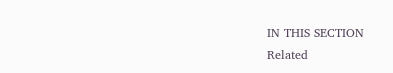IN THIS SECTION
Related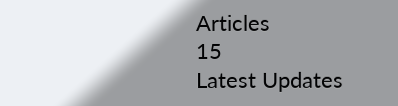Articles
15
Latest Updates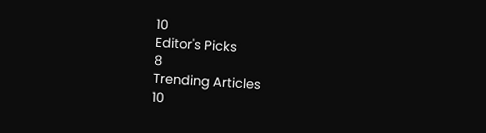10
Editor's Picks
8
Trending Articles
10